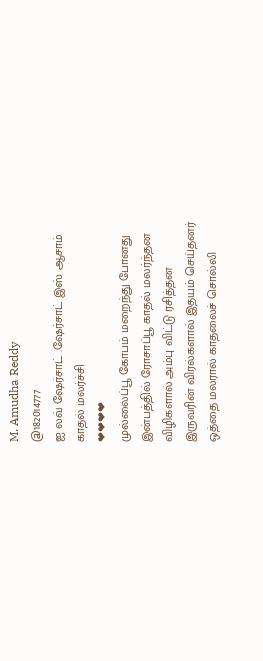M. Amudha Reddy
@182014777
ஐ லவ் ஷேர்சாட் .ஷேர்சாட் இஸ் ஆசாம்
காதல் மலர்ச்சி
❤❤❤❤
முல்லைப்பூ கோபம் மறைந்து போனது
இன்பத்தில் ரோசாப்பூ காதல் மலர்ந்தன
விழிகளால் அம்பு விட்டு ரசித்தன
இருவரின் விரல்களால் இதயம் செய்தனர்
ஒத்தை மலரால் காதலைச் சொல்லி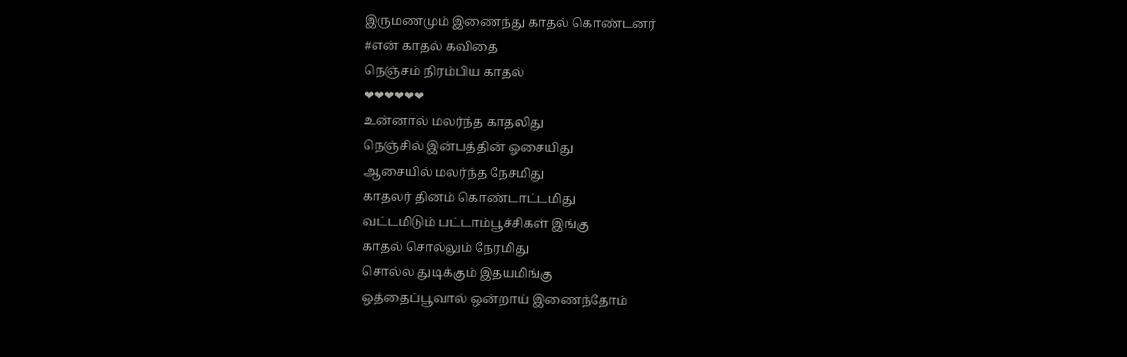இருமணமும் இணைந்து காதல் கொண்டனர்
#என் காதல் கவிதை
நெஞ்சம் நிரம்பிய காதல்
❤❤❤❤❤❤
உன்னால் மலர்ந்த காதலிது
நெஞ்சில் இன்பத்தின் ஓசையிது
ஆசையில் மலர்ந்த நேசமிது
காதலர் தினம் கொண்டாட்டமிது
வட்டமிடும் பட்டாம்பூச்சிகள் இங்கு
காதல் சொல்லும் நேரமிது
சொல்ல துடிக்கும் இதயமிங்கு
ஒத்தைப்பூவால் ஒன்றாய் இணைந்தோம்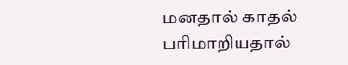மனதால் காதல் பரிமாறியதால்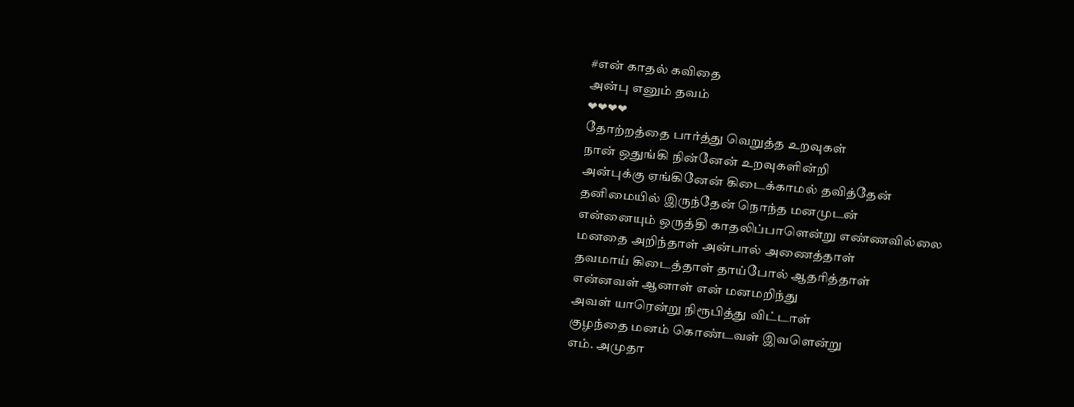#என் காதல் கவிதை
அன்பு எனும் தவம்
❤❤❤❤
தோற்றத்தை பார்த்து வெறுத்த உறவுகள்
நான் ஒதுங்கி நின்னேன் உறவுகளின்றி
அன்புக்கு ஏங்கினேன் கிடைக்காமல் தவித்தேன்
தனிமையில் இருந்தேன் நொந்த மனமுடன்
என்னையும் ஒருத்தி காதலிப்பாளென்று எண்ணவில்லை
மனதை அறிந்தாள் அன்பால் அணைத்தாள்
தவமாய் கிடைத்தாள் தாய்போல் ஆதரித்தாள்
என்னவள் ஆனாள் என் மனமறிந்து
அவள் யாரென்று நிரூபித்து விட்டாள்
குழந்தை மனம் கொண்டவள் இவளென்று
எம். அமுதா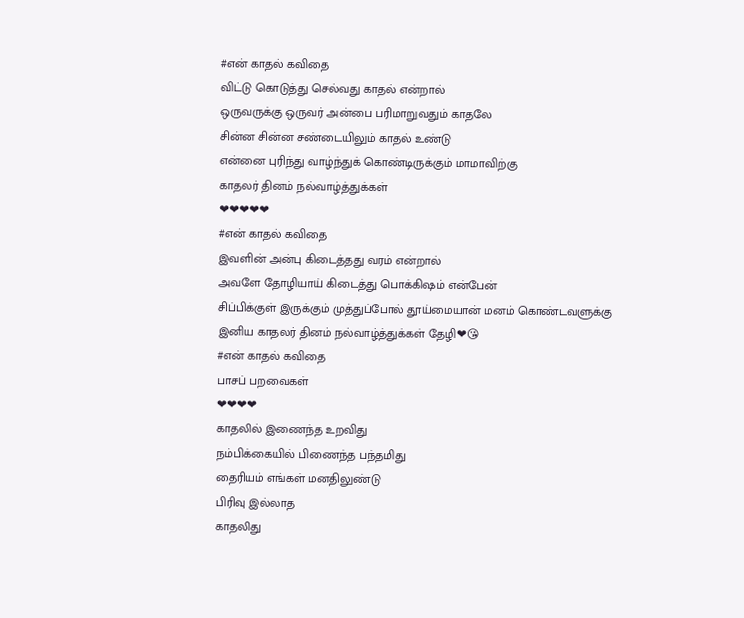#என் காதல் கவிதை
விட்டு கொடுத்து செல்வது காதல் என்றால்
ஒருவருக்கு ஒருவர் அன்பை பரிமாறுவதும் காதலே
சின்ன சின்ன சண்டையிலும் காதல் உண்டு
என்னை புரிந்து வாழ்ந்துக் கொண்டிருக்கும் மாமாவிற்கு
காதலர் தினம் நல்வாழ்த்துக்கள்
❤❤❤❤❤
#என் காதல் கவிதை
இவளின் அன்பு கிடைத்தது வரம் என்றால்
அவளே தோழியாய் கிடைத்து பொக்கிஷம் என்பேன்
சிப்பிக்குள் இருக்கும் முத்துப்போல் தூய்மையான் மனம் கொண்டவளுக்கு
இனிய காதலர் தினம் நல்வாழ்த்துக்கள் தேழி❤😘
#என் காதல் கவிதை
பாசப் பறவைகள்
❤❤❤❤
காதலில் இணைந்த உறவிது
நம்பிக்கையில் பிணைந்த பந்தமிது
தைரியம் எங்கள் மனதிலுண்டு
பிரிவு இல்லாத
காதலிது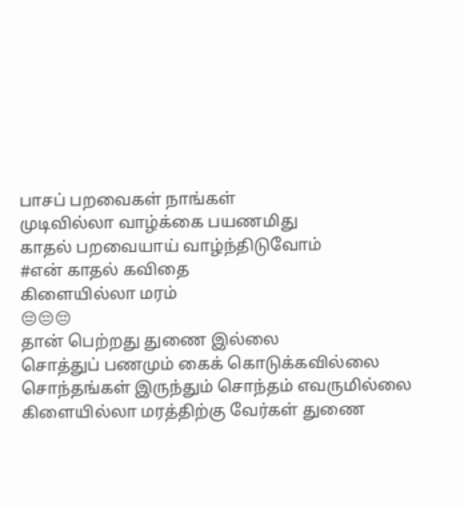பாசப் பறவைகள் நாங்கள்
முடிவில்லா வாழ்க்கை பயணமிது
காதல் பறவையாய் வாழ்ந்திடுவோம்
#என் காதல் கவிதை
கிளையில்லா மரம்
😔😔😔
தான் பெற்றது துணை இல்லை
சொத்துப் பணமும் கைக் கொடுக்கவில்லை
சொந்தங்கள் இருந்தும் சொந்தம் எவருமில்லை
கிளையில்லா மரத்திற்கு வேர்கள் துணை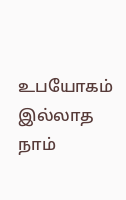உபயோகம் இல்லாத நாம்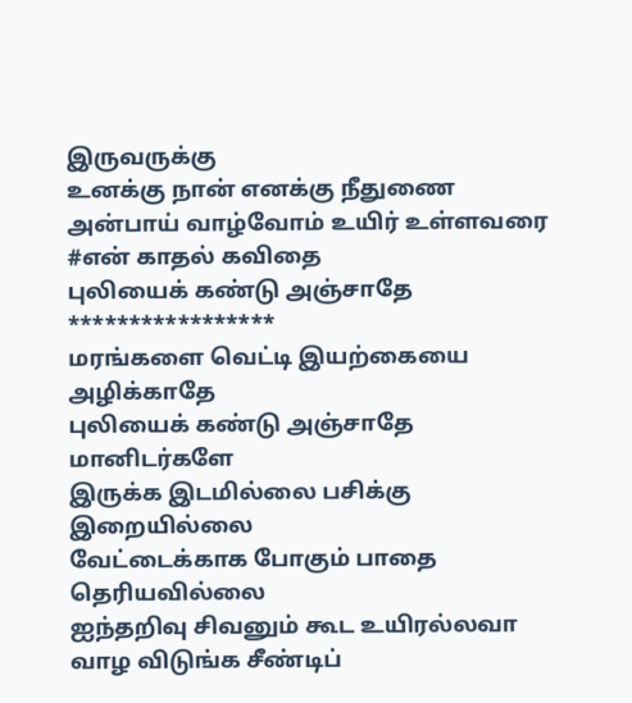இருவருக்கு
உனக்கு நான் எனக்கு நீதுணை
அன்பாய் வாழ்வோம் உயிர் உள்ளவரை
#என் காதல் கவிதை
புலியைக் கண்டு அஞ்சாதே
*****************
மரங்களை வெட்டி இயற்கையை அழிக்காதே
புலியைக் கண்டு அஞ்சாதே மானிடர்களே
இருக்க இடமில்லை பசிக்கு இறையில்லை
வேட்டைக்காக போகும் பாதை தெரியவில்லை
ஐந்தறிவு சிவனும் கூட உயிரல்லவா
வாழ விடுங்க சீண்டிப்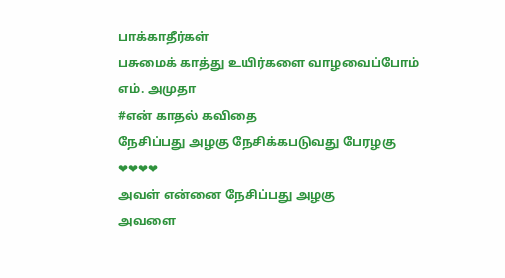பாக்காதீர்கள்
பசுமைக் காத்து உயிர்களை வாழவைப்போம்
எம். அமுதா
#என் காதல் கவிதை
நேசிப்பது அழகு நேசிக்கபடுவது பேரழகு
❤❤❤❤
அவள் என்னை நேசிப்பது அழகு
அவளை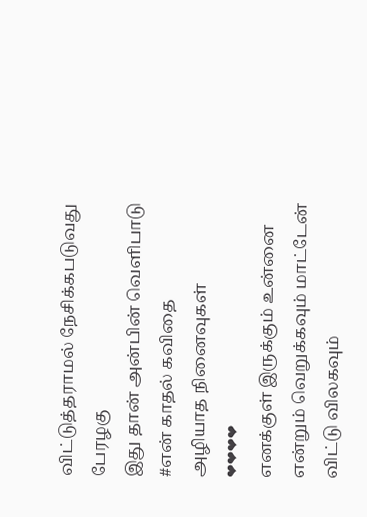விட்டுத்தராமல் நேசிக்கபடுவது பேரழகு
இது தான் அன்பின் வெளிபாடு
#என் காதல் கவிதை
அழியாத நினைவுகள்
❤❤❤❤
எனக்குள் இருக்கும் உன்னை என்றும் வெறுக்கவும் மாட்டேன்
விட்டு விலகவும்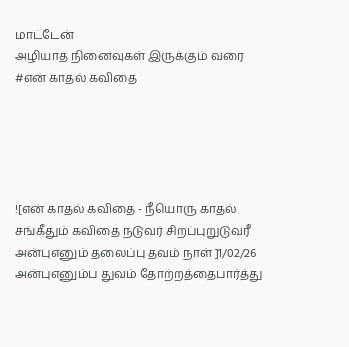மாட்டேன்
அழியாத நினைவுகள் இருக்கும் வரை
#என் காதல் கவிதை





![என் காதல் கவிதை - நீயொரு காதல் சங்கீதும் கவிதை நடுவர் சிறப்புறுடுவரீ அன்புஎனும் தலைப்பு தவம் நாள் ]1/02/26 அன்புஎனும்ப துவம் தோற்றத்தைபார்த்து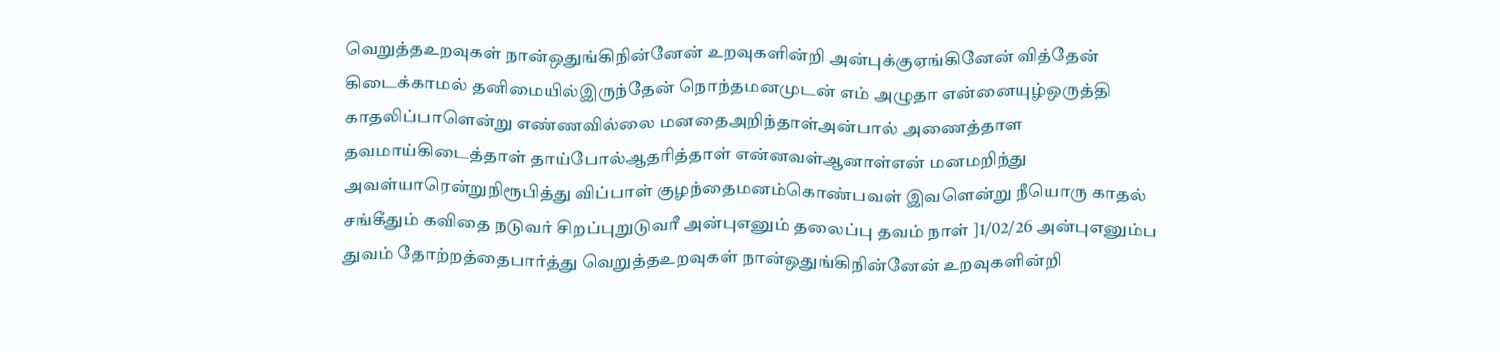வெறுத்தஉறவுகள் நான்ஒதுங்கிநின்னேன் உறவுகளின்றி அன்புக்குஏங்கினேன் வித்தேன் கிடைக்காமல் தனிமையில்இருந்தேன் நொந்தமனமுடன் எம் அழுதா என்னையுழ்ஒருத்தி காதலிப்பாளென்று எண்ணவில்லை மனதைஅறிந்தாள்அன்பால் அணைத்தாள தவமாய்கிடைத்தாள் தாய்போல்ஆதரித்தாள் என்னவள்ஆனாள்என் மனமறிந்து அவள்யாரென்றுநிரூபித்து விப்பாள் குழந்தைமனம்கொண்பவள் இவளென்று நீயொரு காதல் சங்கீதும் கவிதை நடுவர் சிறப்புறுடுவரீ அன்புஎனும் தலைப்பு தவம் நாள் ]1/02/26 அன்புஎனும்ப துவம் தோற்றத்தைபார்த்து வெறுத்தஉறவுகள் நான்ஒதுங்கிநின்னேன் உறவுகளின்றி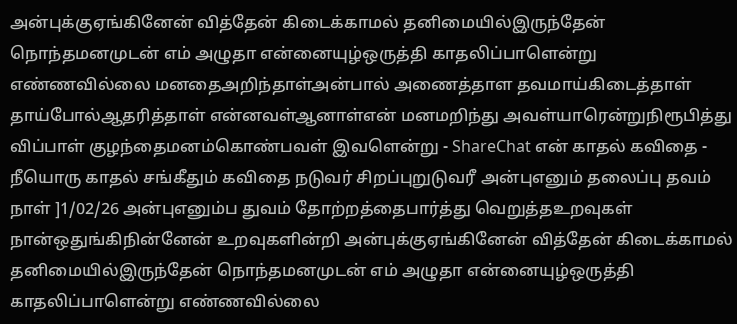அன்புக்குஏங்கினேன் வித்தேன் கிடைக்காமல் தனிமையில்இருந்தேன் நொந்தமனமுடன் எம் அழுதா என்னையுழ்ஒருத்தி காதலிப்பாளென்று எண்ணவில்லை மனதைஅறிந்தாள்அன்பால் அணைத்தாள தவமாய்கிடைத்தாள் தாய்போல்ஆதரித்தாள் என்னவள்ஆனாள்என் மனமறிந்து அவள்யாரென்றுநிரூபித்து விப்பாள் குழந்தைமனம்கொண்பவள் இவளென்று - ShareChat என் காதல் கவிதை - நீயொரு காதல் சங்கீதும் கவிதை நடுவர் சிறப்புறுடுவரீ அன்புஎனும் தலைப்பு தவம் நாள் ]1/02/26 அன்புஎனும்ப துவம் தோற்றத்தைபார்த்து வெறுத்தஉறவுகள் நான்ஒதுங்கிநின்னேன் உறவுகளின்றி அன்புக்குஏங்கினேன் வித்தேன் கிடைக்காமல் தனிமையில்இருந்தேன் நொந்தமனமுடன் எம் அழுதா என்னையுழ்ஒருத்தி காதலிப்பாளென்று எண்ணவில்லை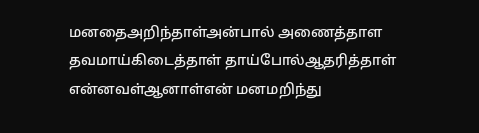மனதைஅறிந்தாள்அன்பால் அணைத்தாள தவமாய்கிடைத்தாள் தாய்போல்ஆதரித்தாள் என்னவள்ஆனாள்என் மனமறிந்து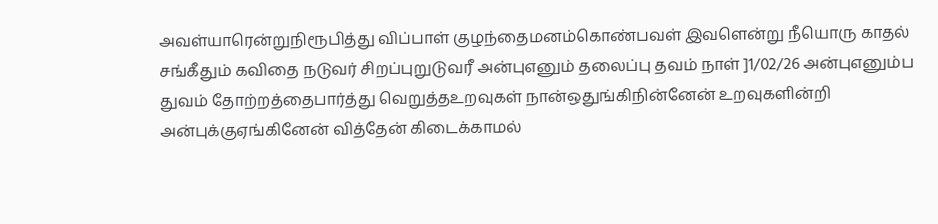அவள்யாரென்றுநிரூபித்து விப்பாள் குழந்தைமனம்கொண்பவள் இவளென்று நீயொரு காதல் சங்கீதும் கவிதை நடுவர் சிறப்புறுடுவரீ அன்புஎனும் தலைப்பு தவம் நாள் ]1/02/26 அன்புஎனும்ப துவம் தோற்றத்தைபார்த்து வெறுத்தஉறவுகள் நான்ஒதுங்கிநின்னேன் உறவுகளின்றி அன்புக்குஏங்கினேன் வித்தேன் கிடைக்காமல்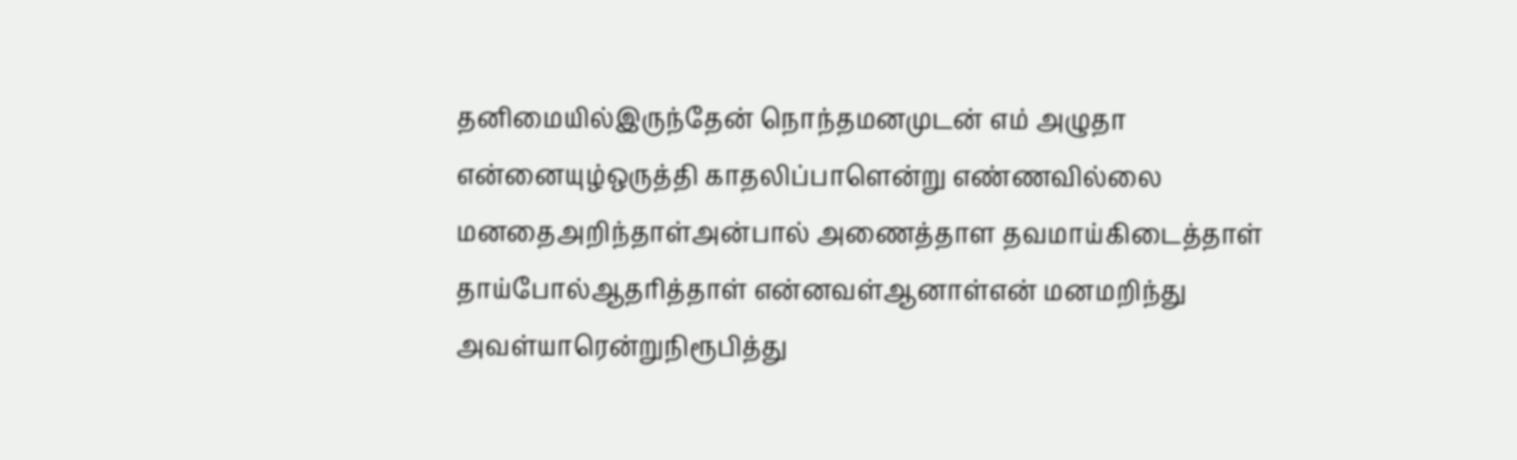தனிமையில்இருந்தேன் நொந்தமனமுடன் எம் அழுதா என்னையுழ்ஒருத்தி காதலிப்பாளென்று எண்ணவில்லை மனதைஅறிந்தாள்அன்பால் அணைத்தாள தவமாய்கிடைத்தாள் தாய்போல்ஆதரித்தாள் என்னவள்ஆனாள்என் மனமறிந்து அவள்யாரென்றுநிரூபித்து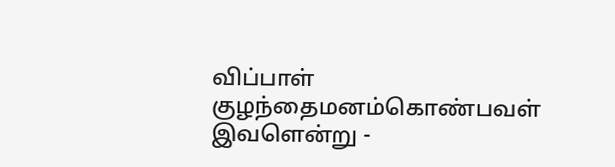விப்பாள் குழந்தைமனம்கொண்பவள் இவளென்று -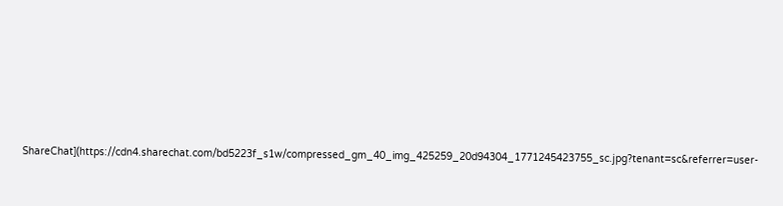ShareChat](https://cdn4.sharechat.com/bd5223f_s1w/compressed_gm_40_img_425259_20d94304_1771245423755_sc.jpg?tenant=sc&referrer=user-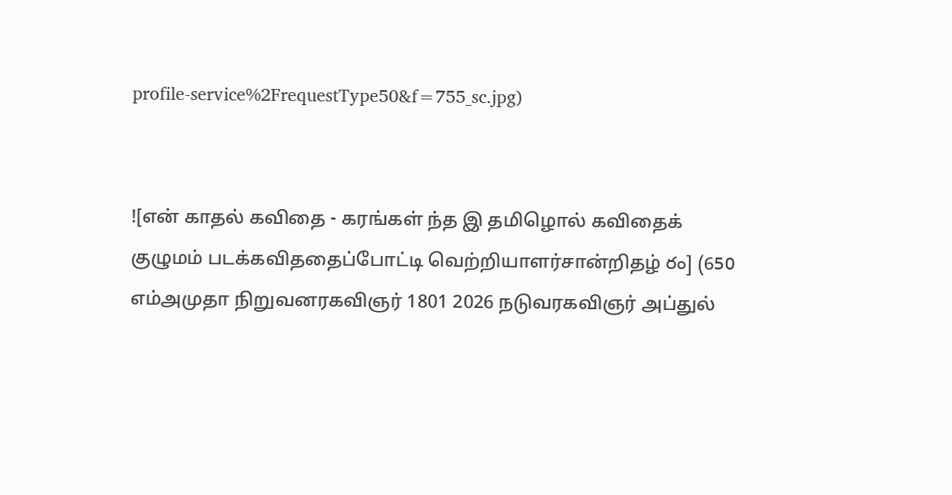profile-service%2FrequestType50&f=755_sc.jpg)


![என் காதல் கவிதை - கரங்கள் ந்த இ தமிழொல் கவிதைக் குழுமம் படக்கவிததைப்போட்டி வெற்றியாளர்சான்றிதழ் రం] (650 எம்அமுதா நிறுவனரகவிஞர் 1801 2026 நடுவரகவிஞர் அப்துல்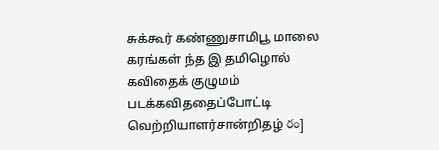சுக்கூர் கண்ணுசாமிபூ மாலை கரங்கள் ந்த இ தமிழொல் கவிதைக் குழுமம் படக்கவிததைப்போட்டி வெற்றியாளர்சான்றிதழ் రం]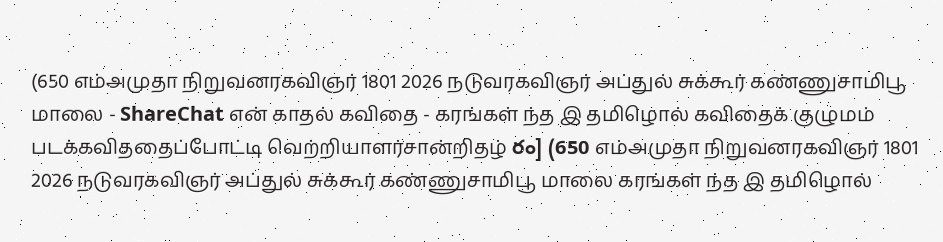(650 எம்அமுதா நிறுவனரகவிஞர் 1801 2026 நடுவரகவிஞர் அப்துல் சுக்கூர் கண்ணுசாமிபூ மாலை - ShareChat என் காதல் கவிதை - கரங்கள் ந்த இ தமிழொல் கவிதைக் குழுமம் படக்கவிததைப்போட்டி வெற்றியாளர்சான்றிதழ் రం] (650 எம்அமுதா நிறுவனரகவிஞர் 1801 2026 நடுவரகவிஞர் அப்துல் சுக்கூர் கண்ணுசாமிபூ மாலை கரங்கள் ந்த இ தமிழொல்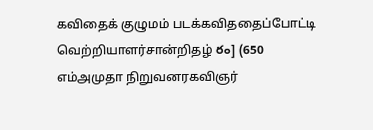கவிதைக் குழுமம் படக்கவிததைப்போட்டி வெற்றியாளர்சான்றிதழ் రం] (650 எம்அமுதா நிறுவனரகவிஞர்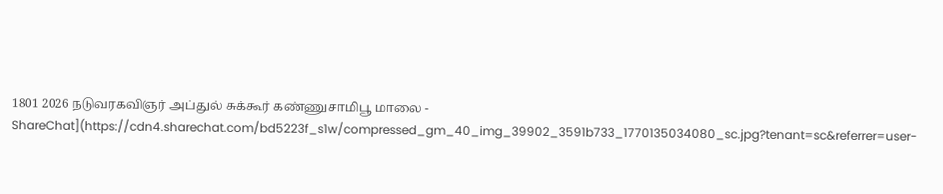1801 2026 நடுவரகவிஞர் அப்துல் சுக்கூர் கண்ணுசாமிபூ மாலை - ShareChat](https://cdn4.sharechat.com/bd5223f_s1w/compressed_gm_40_img_39902_3591b733_1770135034080_sc.jpg?tenant=sc&referrer=user-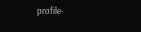profile-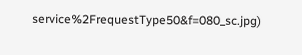service%2FrequestType50&f=080_sc.jpg)